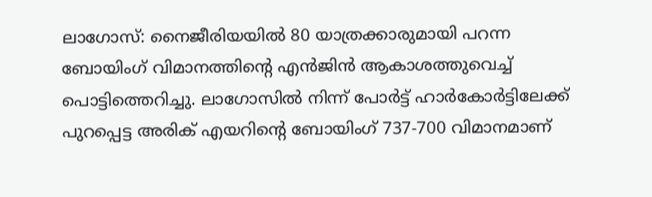ലാഗോസ്: നൈജീരിയയിൽ 80 യാത്രക്കാരുമായി പറന്ന ബോയിംഗ് വിമാനത്തിന്റെ എൻജിൻ ആകാശത്തുവെച്ച് പൊട്ടിത്തെറിച്ചു. ലാഗോസിൽ നിന്ന് പോർട്ട് ഹാർകോർട്ടിലേക്ക് പുറപ്പെട്ട അരിക് എയറിന്റെ ബോയിംഗ് 737-700 വിമാനമാണ്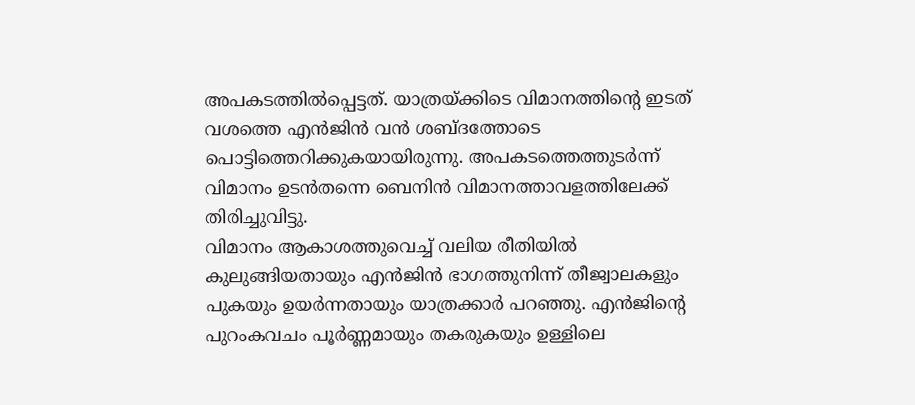അപകടത്തിൽപ്പെട്ടത്. യാത്രയ്ക്കിടെ വിമാനത്തിന്റെ ഇടത് വശത്തെ എൻജിൻ വൻ ശബ്ദത്തോടെ പൊട്ടിത്തെറിക്കുകയായിരുന്നു. അപകടത്തെത്തുടർന്ന് വിമാനം ഉടൻതന്നെ ബെനിൻ വിമാനത്താവളത്തിലേക്ക് തിരിച്ചുവിട്ടു.
വിമാനം ആകാശത്തുവെച്ച് വലിയ രീതിയിൽ കുലുങ്ങിയതായും എൻജിൻ ഭാഗത്തുനിന്ന് തീജ്വാലകളും പുകയും ഉയർന്നതായും യാത്രക്കാർ പറഞ്ഞു. എൻജിന്റെ പുറംകവചം പൂർണ്ണമായും തകരുകയും ഉള്ളിലെ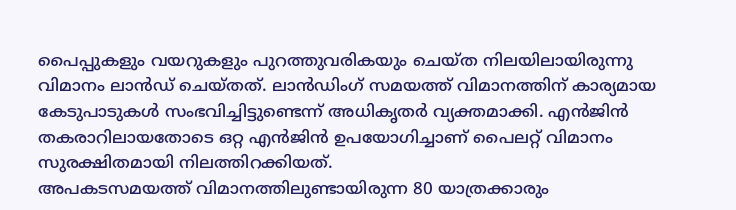പൈപ്പുകളും വയറുകളും പുറത്തുവരികയും ചെയ്ത നിലയിലായിരുന്നു വിമാനം ലാൻഡ് ചെയ്തത്. ലാൻഡിംഗ് സമയത്ത് വിമാനത്തിന് കാര്യമായ കേടുപാടുകൾ സംഭവിച്ചിട്ടുണ്ടെന്ന് അധികൃതർ വ്യക്തമാക്കി. എൻജിൻ തകരാറിലായതോടെ ഒറ്റ എൻജിൻ ഉപയോഗിച്ചാണ് പൈലറ്റ് വിമാനം സുരക്ഷിതമായി നിലത്തിറക്കിയത്.
അപകടസമയത്ത് വിമാനത്തിലുണ്ടായിരുന്ന 80 യാത്രക്കാരും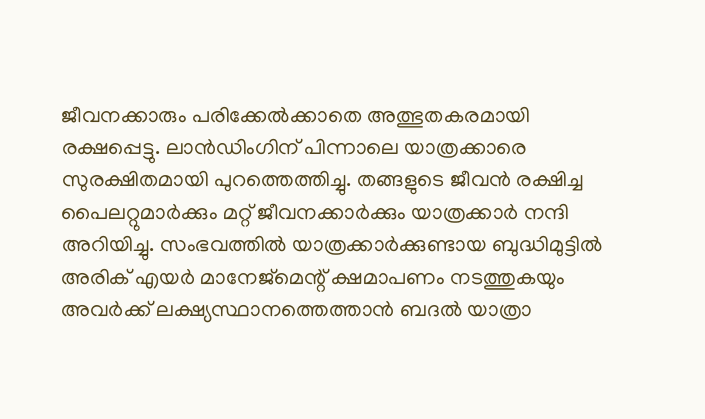ജീവനക്കാരും പരിക്കേൽക്കാതെ അത്ഭുതകരമായി രക്ഷപ്പെട്ടു. ലാൻഡിംഗിന് പിന്നാലെ യാത്രക്കാരെ സുരക്ഷിതമായി പുറത്തെത്തിച്ചു. തങ്ങളുടെ ജീവൻ രക്ഷിച്ച പൈലറ്റുമാർക്കും മറ്റ് ജീവനക്കാർക്കും യാത്രക്കാർ നന്ദി അറിയിച്ചു. സംഭവത്തിൽ യാത്രക്കാർക്കുണ്ടായ ബുദ്ധിമുട്ടിൽ അരിക് എയർ മാനേജ്മെന്റ് ക്ഷമാപണം നടത്തുകയും അവർക്ക് ലക്ഷ്യസ്ഥാനത്തെത്താൻ ബദൽ യാത്രാ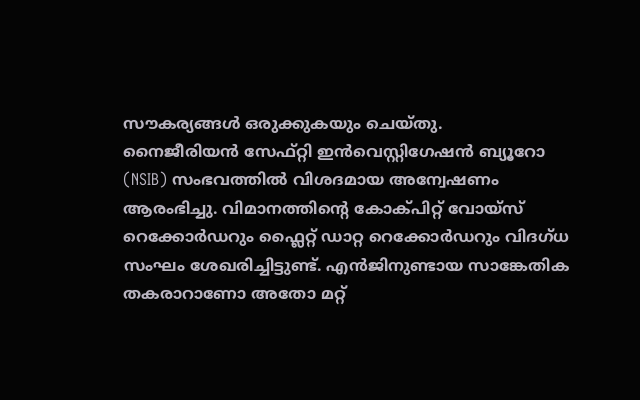സൗകര്യങ്ങൾ ഒരുക്കുകയും ചെയ്തു.
നൈജീരിയൻ സേഫ്റ്റി ഇൻവെസ്റ്റിഗേഷൻ ബ്യൂറോ (NSIB) സംഭവത്തിൽ വിശദമായ അന്വേഷണം ആരംഭിച്ചു. വിമാനത്തിന്റെ കോക്പിറ്റ് വോയ്സ് റെക്കോർഡറും ഫ്ലൈറ്റ് ഡാറ്റ റെക്കോർഡറും വിദഗ്ധ സംഘം ശേഖരിച്ചിട്ടുണ്ട്. എൻജിനുണ്ടായ സാങ്കേതിക തകരാറാണോ അതോ മറ്റ്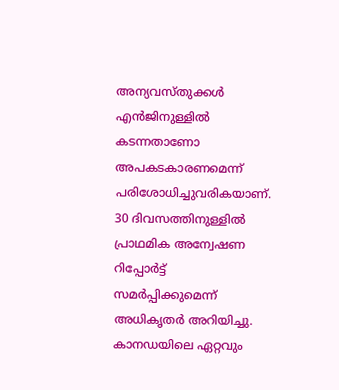അന്യവസ്തുക്കൾ എൻജിനുള്ളിൽ കടന്നതാണോ അപകടകാരണമെന്ന് പരിശോധിച്ചുവരികയാണ്. 30 ദിവസത്തിനുള്ളിൽ പ്രാഥമിക അന്വേഷണ റിപ്പോർട്ട് സമർപ്പിക്കുമെന്ന് അധികൃതർ അറിയിച്ചു.
കാനഡയിലെ ഏറ്റവും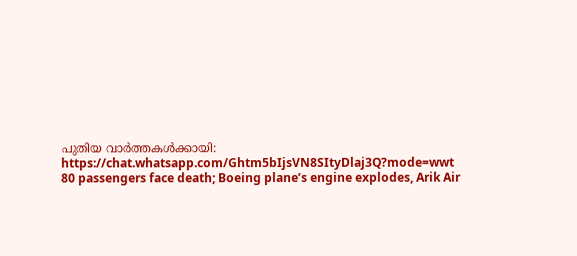പുതിയ വാർത്തകൾക്കായി: https://chat.whatsapp.com/Ghtm5bIjsVN8SItyDlaj3Q?mode=wwt
80 passengers face death; Boeing plane’s engine explodes, Arik Air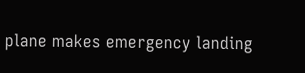plane makes emergency landing